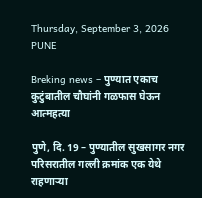Thursday, September 3, 2026
PUNE

Breking news – पुण्यात एकाच कुटुंबातील चौघांनी गळफास घेऊन आत्महत्या

पुणे, दि. 19 – पुण्यातील सुखसागर नगर परिसरातील गल्ली क्रमांक एक येथे राहणाऱ्या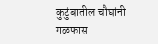कुटुंबातील चौघांनी गळफास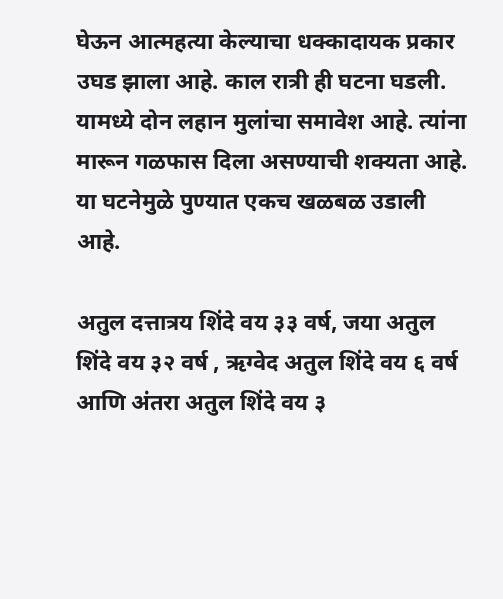घेऊन आत्महत्या केल्याचा धक्कादायक प्रकार उघड झाला आहे. काल रात्री ही घटना घडली. यामध्ये दोन लहान मुलांचा समावेश आहे. त्यांना मारून गळफास दिला असण्याची शक्यता आहे. या घटनेमुळे पुण्यात एकच खळबळ उडाली आहे.

अतुल दत्तात्रय शिंदे वय ३३ वर्ष, जया अतुल शिंदे वय ३२ वर्ष , ऋग्वेद अतुल शिंदे वय ६ वर्ष आणि अंतरा अतुल शिंदे वय ३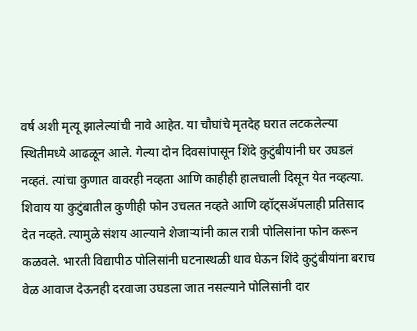वर्ष अशी मृत्यू झालेल्यांची नावे आहेत. या चौघांचे मृतदेह घरात लटकलेल्या स्थितीमध्ये आढळून आले. गेल्या दोन दिवसांपासून शिंदे कुटुंबीयांनी घर उघडलं नव्हतं. त्यांचा कुणात वावरही नव्हता आणि काहीही हालचाली दिसून येत नव्हत्या. शिवाय या कुटुंबातील कुणीही फोन उचलत नव्हते आणि व्हॉट्सॲपलाही प्रतिसाद देत नव्हते. त्यामुळे संशय आल्याने शेजाऱ्यांनी काल रात्री पोलिसांना फोन करून कळवले. भारती विद्यापीठ पोलिसांनी घटनास्थळी धाव घेऊन शिंदे कुटुंबीयांना बराच वेळ आवाज देऊनही दरवाजा उघडला जात नसल्याने पोलिसांनी दार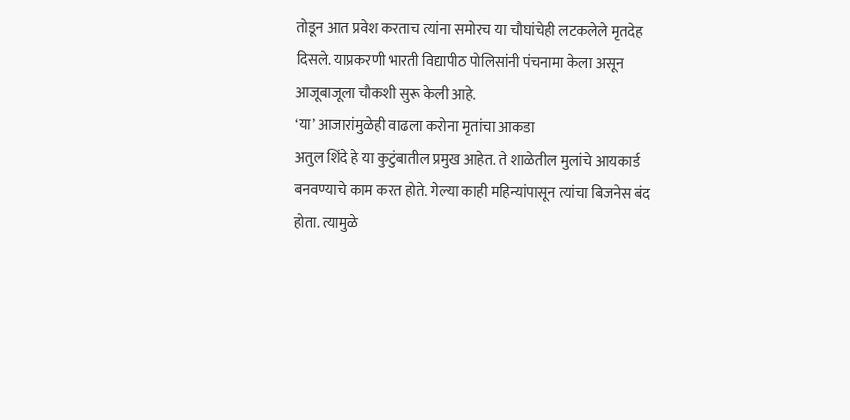तोडून आत प्रवेश करताच त्यांना समोरच या चौघांचेही लटकलेले मृतदेह दिसले. याप्रकरणी भारती विद्यापीठ पोलिसांनी पंचनामा केला असून आजूबाजूला चौकशी सुरू केली आहे.
‘या’ आजारांमुळेही वाढला करोना मृतांचा आकडा
अतुल शिंदे हे या कुटुंबातील प्रमुख आहेत. ते शाळेतील मुलांचे आयकार्ड बनवण्याचे काम करत होते. गेल्या काही महिन्यांपासून त्यांचा बिजनेस बंद होता. त्यामुळे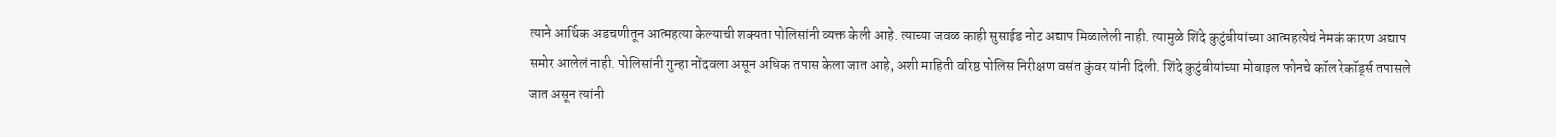त्याने आर्थिक अडचणीतून आत्महत्या केल्याची शक्यता पोलिसांनी व्यक्त केली आहे. त्याच्या जवळ काही सुसाईड नोट अद्याप मिळालेली नाही. त्यामुळे शिंदे कुटुंबीयांच्या आत्महत्येचं नेमकं कारण अद्याप समोर आलेलं नाही. पोलिसांनी गुन्हा नोंदवला असून अधिक तपास केला जात आहे, अशी माहिती वरिष्ठ पोलिस निरीक्षण वसंत कुंवर यांनी दिली. शिंदे कुटुंबीयांच्या मोबाइल फोनचे कॉल रेकॉर्ड्स तपासले जात असून त्यांनी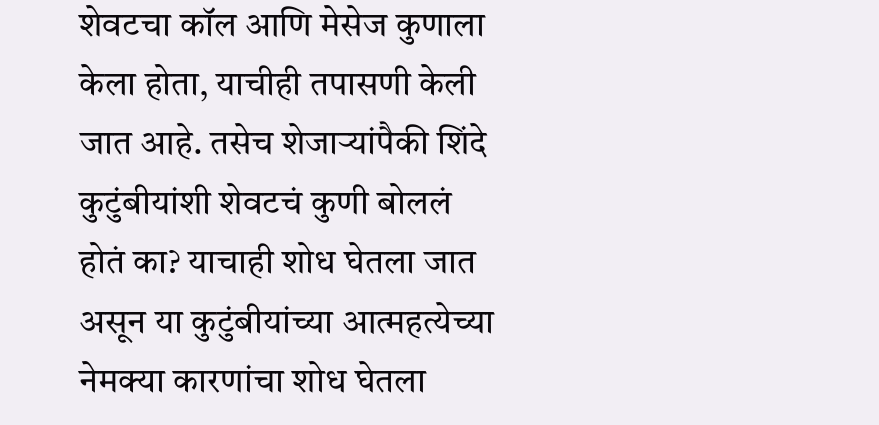शेवटचा कॉल आणि मेसेज कुणाला केला होता, याचीही तपासणी केली जात आहे. तसेच शेजाऱ्यांपैकी शिंदे कुटुंबीयांशी शेवटचं कुणी बोललं होतं का? याचाही शोध घेतला जात असून या कुटुंबीयांच्या आत्महत्येच्या नेमक्या कारणांचा शोध घेतला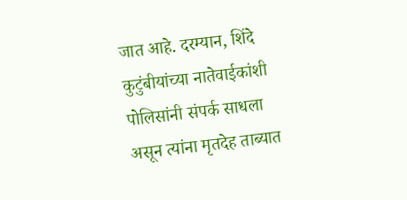जात आहे. दरम्यान, शिंदे कुटुंबीयांच्या नातेवाईकांशी पोलिसांनी संपर्क साधला असून त्यांना मृतदेह ताब्यात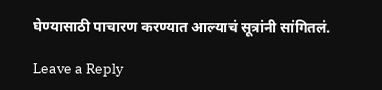घेण्यासाठी पाचारण करण्यात आल्याचं सूत्रांनी सांगितलं.

Leave a Reply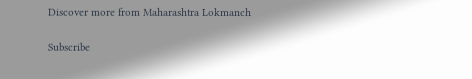Discover more from Maharashtra Lokmanch

Subscribe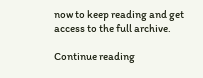now to keep reading and get access to the full archive.

Continue reading